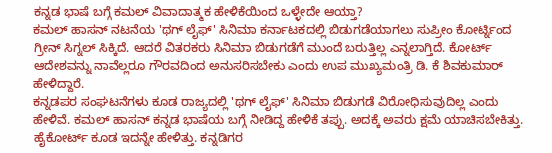ಕನ್ನಡ ಭಾಷೆ ಬಗ್ಗೆ ಕಮಲ್ ವಿವಾದಾತ್ಮಕ ಹೇಳಿಕೆಯಿಂದ ಒಳ್ಳೇದೇ ಆಯ್ತಾ?
ಕಮಲ್ ಹಾಸನ್ ನಟನೆಯ 'ಥಗ್ ಲೈಫ್' ಸಿನಿಮಾ ಕರ್ನಾಟಕದಲ್ಲಿ ಬಿಡುಗಡೆಯಾಗಲು ಸುಪ್ರೀಂ ಕೋರ್ಟ್ನಿಂದ ಗ್ರೀನ್ ಸಿಗ್ನಲ್ ಸಿಕ್ಕಿದೆ. ಆದರೆ ವಿತರಕರು ಸಿನಿಮಾ ಬಿಡುಗಡೆಗೆ ಮುಂದೆ ಬರುತ್ತಿಲ್ಲ ಎನ್ನಲಾಗ್ತಿದೆ. ಕೋರ್ಟ್ ಆದೇಶವನ್ನು ನಾವೆಲ್ಲರೂ ಗೌರವದಿಂದ ಅನುಸರಿಸಬೇಕು ಎಂದು ಉಪ ಮುಖ್ಯಮಂತ್ರಿ ಡಿ. ಕೆ ಶಿವಕುಮಾರ್ ಹೇಳಿದ್ದಾರೆ.
ಕನ್ನಡಪರ ಸಂಘಟನೆಗಳು ಕೂಡ ರಾಜ್ಯದಲ್ಲಿ 'ಥಗ್ ಲೈಫ್' ಸಿನಿಮಾ ಬಿಡುಗಡೆ ವಿರೋಧಿಸುವುದಿಲ್ಲ ಎಂದು ಹೇಳಿವೆ. ಕಮಲ್ ಹಾಸನ್ ಕನ್ನಡ ಭಾಷೆಯ ಬಗ್ಗೆ ನೀಡಿದ್ದ ಹೇಳಿಕೆ ತಪ್ಪು. ಅದಕ್ಕೆ ಅವರು ಕ್ಷಮೆ ಯಾಚಿಸಬೇಕಿತ್ತು. ಹೈಕೋರ್ಟ್ ಕೂಡ ಇದನ್ನೇ ಹೇಳಿತ್ತು. ಕನ್ನಡಿಗರ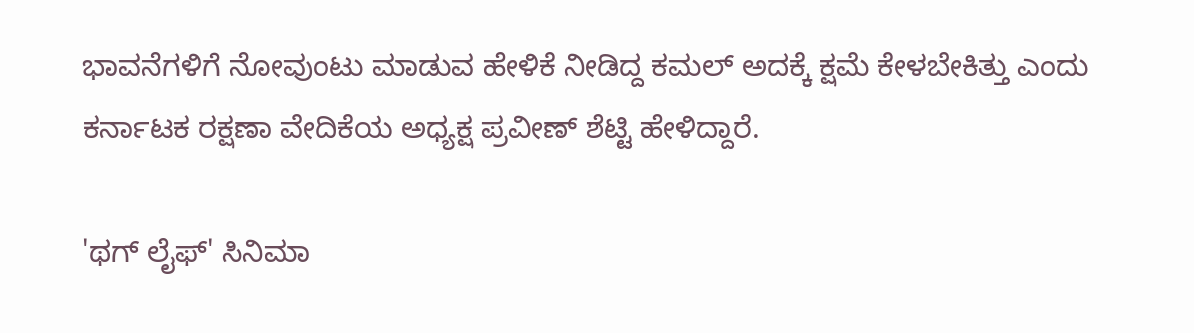ಭಾವನೆಗಳಿಗೆ ನೋವುಂಟು ಮಾಡುವ ಹೇಳಿಕೆ ನೀಡಿದ್ದ ಕಮಲ್ ಅದಕ್ಕೆ ಕ್ಷಮೆ ಕೇಳಬೇಕಿತ್ತು ಎಂದು ಕರ್ನಾಟಕ ರಕ್ಷಣಾ ವೇದಿಕೆಯ ಅಧ್ಯಕ್ಷ ಪ್ರವೀಣ್ ಶೆಟ್ಟಿ ಹೇಳಿದ್ದಾರೆ.

'ಥಗ್ ಲೈಫ್' ಸಿನಿಮಾ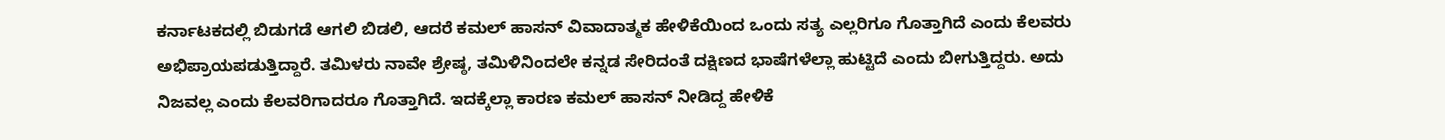ಕರ್ನಾಟಕದಲ್ಲಿ ಬಿಡುಗಡೆ ಆಗಲಿ ಬಿಡಲಿ, ಆದರೆ ಕಮಲ್ ಹಾಸನ್ ವಿವಾದಾತ್ಮಕ ಹೇಳಿಕೆಯಿಂದ ಒಂದು ಸತ್ಯ ಎಲ್ಲರಿಗೂ ಗೊತ್ತಾಗಿದೆ ಎಂದು ಕೆಲವರು ಅಭಿಪ್ರಾಯಪಡುತ್ತಿದ್ದಾರೆ. ತಮಿಳರು ನಾವೇ ಶ್ರೇಷ್ಠ, ತಮಿಳಿನಿಂದಲೇ ಕನ್ನಡ ಸೇರಿದಂತೆ ದಕ್ಷಿಣದ ಭಾಷೆಗಳೆಲ್ಲಾ ಹುಟ್ಟಿದೆ ಎಂದು ಬೀಗುತ್ತಿದ್ದರು. ಅದು ನಿಜವಲ್ಲ ಎಂದು ಕೆಲವರಿಗಾದರೂ ಗೊತ್ತಾಗಿದೆ. ಇದಕ್ಕೆಲ್ಲಾ ಕಾರಣ ಕಮಲ್ ಹಾಸನ್ ನೀಡಿದ್ದ ಹೇಳಿಕೆ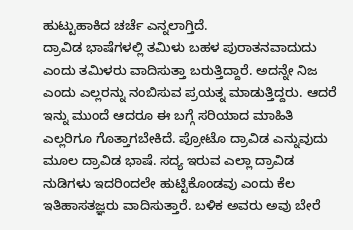ಹುಟ್ಟುಹಾಕಿದ ಚರ್ಚೆ ಎನ್ನಲಾಗ್ತಿದೆ.
ದ್ರಾವಿಡ ಭಾಷೆಗಳಲ್ಲಿ ತಮಿಳು ಬಹಳ ಪುರಾತನವಾದುದು ಎಂದು ತಮಿಳರು ವಾದಿಸುತ್ತಾ ಬರುತ್ತಿದ್ದಾರೆ. ಅದನ್ನೇ ನಿಜ ಎಂದು ಎಲ್ಲರನ್ನು ನಂಬಿಸುವ ಪ್ರಯತ್ನ ಮಾಡುತ್ತಿದ್ದರು. ಆದರೆ ಇನ್ನು ಮುಂದೆ ಆದರೂ ಈ ಬಗ್ಗೆ ಸರಿಯಾದ ಮಾಹಿತಿ ಎಲ್ಲರಿಗೂ ಗೊತ್ತಾಗಬೇಕಿದೆ. ಪ್ರೋಟೊ ದ್ರಾವಿಡ ಎನ್ನುವುದು ಮೂಲ ದ್ರಾವಿಡ ಭಾಷೆ. ಸದ್ಯ ಇರುವ ಎಲ್ಲಾ ದ್ರಾವಿಡ ನುಡಿಗಳು ಇದರಿಂದಲೇ ಹುಟ್ಟಿಕೊಂಡವು ಎಂದು ಕೆಲ ಇತಿಹಾಸತಜ್ಞರು ವಾದಿಸುತ್ತಾರೆ. ಬಳಿಕ ಅವರು ಅವು ಬೇರೆ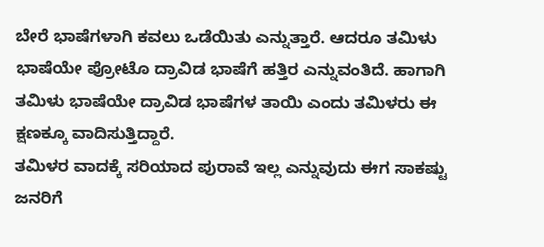ಬೇರೆ ಭಾಷೆಗಳಾಗಿ ಕವಲು ಒಡೆಯಿತು ಎನ್ನುತ್ತಾರೆ. ಆದರೂ ತಮಿಳು ಭಾಷೆಯೇ ಪ್ರೋಟೊ ದ್ರಾವಿಡ ಭಾಷೆಗೆ ಹತ್ತಿರ ಎನ್ನುವಂತಿದೆ. ಹಾಗಾಗಿ ತಮಿಳು ಭಾಷೆಯೇ ದ್ರಾವಿಡ ಭಾಷೆಗಳ ತಾಯಿ ಎಂದು ತಮಿಳರು ಈ ಕ್ಷಣಕ್ಕೂ ವಾದಿಸುತ್ತಿದ್ದಾರೆ.
ತಮಿಳರ ವಾದಕ್ಕೆ ಸರಿಯಾದ ಪುರಾವೆ ಇಲ್ಲ ಎನ್ನುವುದು ಈಗ ಸಾಕಷ್ಟು ಜನರಿಗೆ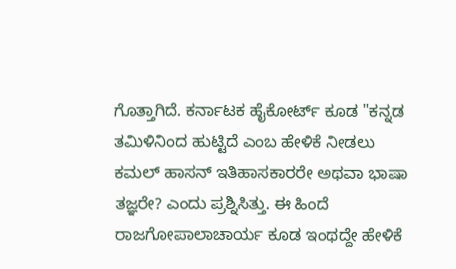ಗೊತ್ತಾಗಿದೆ. ಕರ್ನಾಟಕ ಹೈಕೋರ್ಟ್ ಕೂಡ "ಕನ್ನಡ ತಮಿಳಿನಿಂದ ಹುಟ್ಟಿದೆ ಎಂಬ ಹೇಳಿಕೆ ನೀಡಲು ಕಮಲ್ ಹಾಸನ್ ಇತಿಹಾಸಕಾರರೇ ಅಥವಾ ಭಾಷಾ ತಜ್ಞರೇ? ಎಂದು ಪ್ರಶ್ನಿಸಿತ್ತು. ಈ ಹಿಂದೆ ರಾಜಗೋಪಾಲಾಚಾರ್ಯ ಕೂಡ ಇಂಥದ್ದೇ ಹೇಳಿಕೆ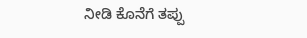ನೀಡಿ ಕೊನೆಗೆ ತಪ್ಪು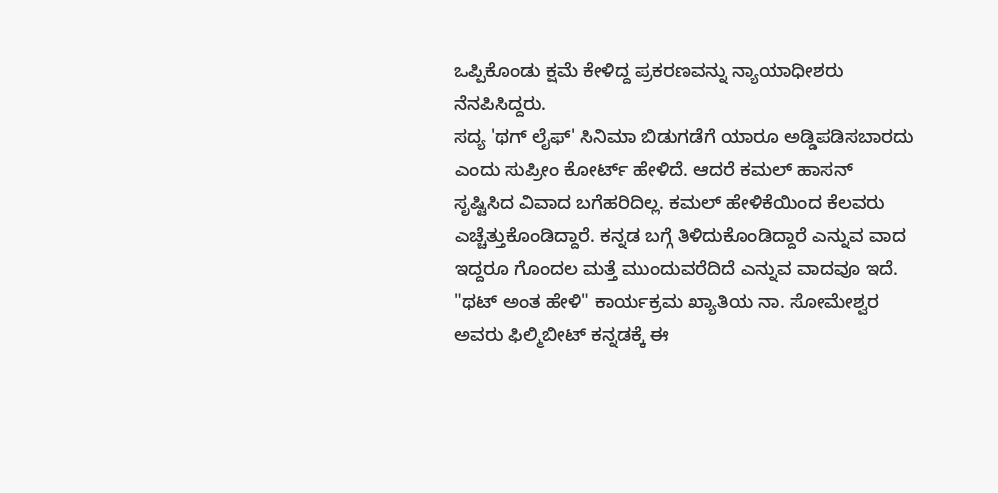ಒಪ್ಪಿಕೊಂಡು ಕ್ಷಮೆ ಕೇಳಿದ್ದ ಪ್ರಕರಣವನ್ನು ನ್ಯಾಯಾಧೀಶರು ನೆನಪಿಸಿದ್ದರು.
ಸದ್ಯ 'ಥಗ್ ಲೈಫ್' ಸಿನಿಮಾ ಬಿಡುಗಡೆಗೆ ಯಾರೂ ಅಡ್ಡಿಪಡಿಸಬಾರದು ಎಂದು ಸುಪ್ರೀಂ ಕೋರ್ಟ್ ಹೇಳಿದೆ. ಆದರೆ ಕಮಲ್ ಹಾಸನ್ ಸೃಷ್ಟಿಸಿದ ವಿವಾದ ಬಗೆಹರಿದಿಲ್ಲ. ಕಮಲ್ ಹೇಳಿಕೆಯಿಂದ ಕೆಲವರು ಎಚ್ಚೆತ್ತುಕೊಂಡಿದ್ದಾರೆ. ಕನ್ನಡ ಬಗ್ಗೆ ತಿಳಿದುಕೊಂಡಿದ್ದಾರೆ ಎನ್ನುವ ವಾದ ಇದ್ದರೂ ಗೊಂದಲ ಮತ್ತೆ ಮುಂದುವರೆದಿದೆ ಎನ್ನುವ ವಾದವೂ ಇದೆ. "ಥಟ್ ಅಂತ ಹೇಳಿ" ಕಾರ್ಯಕ್ರಮ ಖ್ಯಾತಿಯ ನಾ. ಸೋಮೇಶ್ವರ ಅವರು ಫಿಲ್ಮಿಬೀಟ್ ಕನ್ನಡಕ್ಕೆ ಈ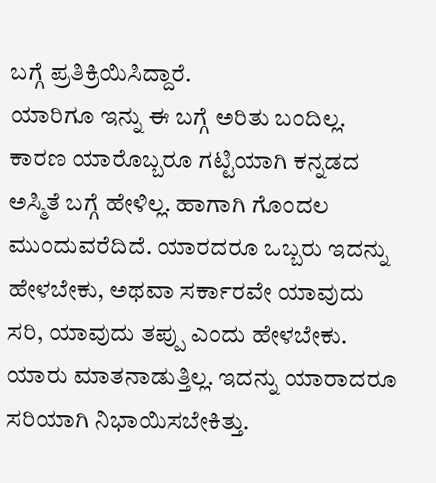ಬಗ್ಗೆ ಪ್ರತಿಕ್ರಿಯಿಸಿದ್ದಾರೆ.
ಯಾರಿಗೂ ಇನ್ನು ಈ ಬಗ್ಗೆ ಅರಿತು ಬಂದಿಲ್ಲ. ಕಾರಣ ಯಾರೊಬ್ಬರೂ ಗಟ್ಟಿಯಾಗಿ ಕನ್ನಡದ ಅಸ್ಮಿತೆ ಬಗ್ಗೆ ಹೇಳಿಲ್ಲ. ಹಾಗಾಗಿ ಗೊಂದಲ ಮುಂದುವರೆದಿದೆ. ಯಾರದರೂ ಒಬ್ಬರು ಇದನ್ನು ಹೇಳಬೇಕು, ಅಥವಾ ಸರ್ಕಾರವೇ ಯಾವುದು ಸರಿ, ಯಾವುದು ತಪ್ಪು ಎಂದು ಹೇಳಬೇಕು. ಯಾರು ಮಾತನಾಡುತ್ತಿಲ್ಲ. ಇದನ್ನು ಯಾರಾದರೂ ಸರಿಯಾಗಿ ನಿಭಾಯಿಸಬೇಕಿತ್ತು.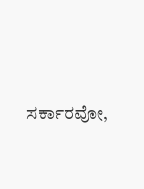ಸರ್ಕಾರವೋ,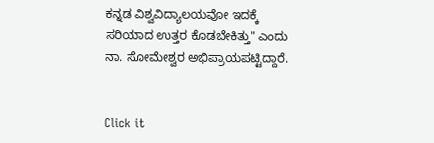ಕನ್ನಡ ವಿಶ್ವವಿದ್ಯಾಲಯವೋ ಇದಕ್ಕೆ ಸರಿಯಾದ ಉತ್ತರ ಕೊಡಬೇಕಿತ್ತು" ಎಂದು ನಾ. ಸೋಮೇಶ್ವರ ಅಭಿಪ್ರಾಯಪಟ್ಟಿದ್ದಾರೆ.


Click it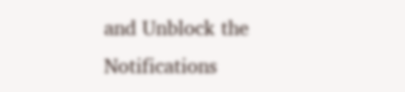and Unblock the Notifications